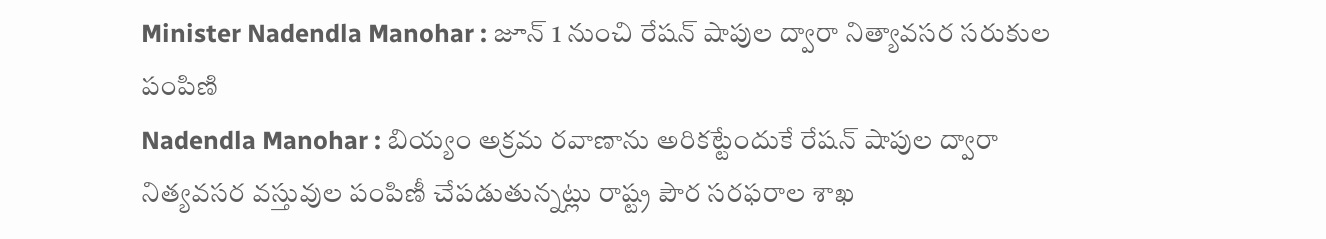Minister Nadendla Manohar : జూన్ 1 నుంచి రేషన్ షాపుల ద్వారా నిత్యావసర సరుకుల పంపిణి
Nadendla Manohar : బియ్యం అక్రమ రవాణాను అరికట్టేందుకే రేషన్ షాపుల ద్వారా నిత్యవసర వస్తువుల పంపిణీ చేపడుతున్నట్లు రాష్ట్ర పౌర సరఫరాల శాఖ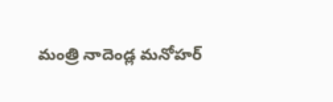మంత్రి నాదెండ్ల మనోహర్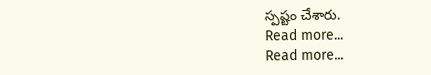స్పష్టం చేశారు.
Read more...
Read more...